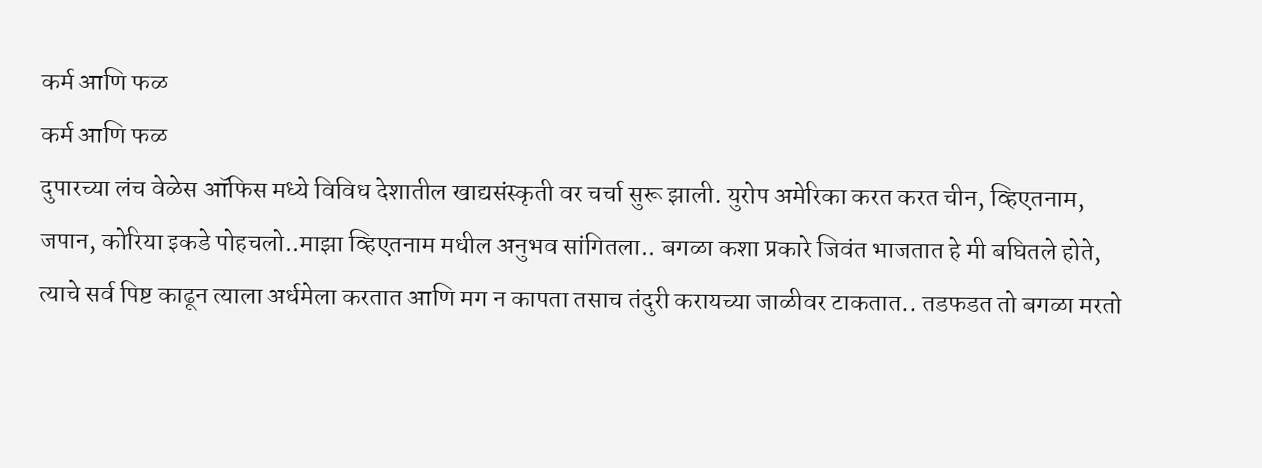कर्म आणि फळ
कर्म आणि फळ
दुपारच्या लंच वेळेस ऑफिस मध्ये विविध देशातील खाद्यसंस्कृती वर चर्चा सुरू झाली. युरोप अमेरिका करत करत चीन, व्हिएतनाम, जपान, कोरिया इकडे पोहचलो..माझा व्हिएतनाम मधील अनुभव सांगितला.. बगळा कशा प्रकारे जिवंत भाजतात हे मी बघितले होते, त्याचे सर्व पिष्ट काढून त्याला अर्धमेला करतात आणि मग न कापता तसाच तंदुरी करायच्या जाळीवर टाकतात.. तडफडत तो बगळा मरतो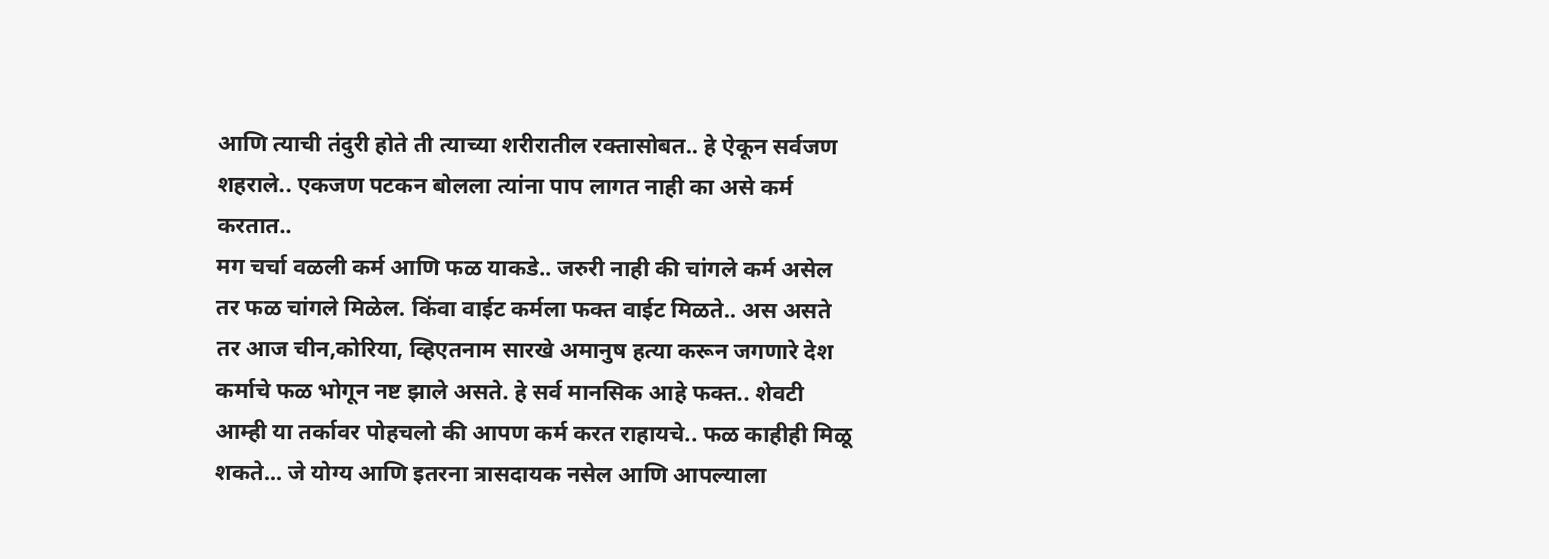आणि त्याची तंदुरी होते ती त्याच्या शरीरातील रक्तासोबत.. हे ऐकून सर्वजण शहराले.. एकजण पटकन बोलला त्यांना पाप लागत नाही का असे कर्म करतात..
मग चर्चा वळली कर्म आणि फळ याकडे.. जरुरी नाही की चांगले कर्म असेल तर फळ चांगले मिळेल. किंवा वाईट कर्मला फक्त वाईट मिळते.. अस असते तर आज चीन,कोरिया, व्हिएतनाम सारखे अमानुष हत्या करून जगणारे देश कर्माचे फळ भोगून नष्ट झाले असते. हे सर्व मानसिक आहे फक्त.. शेवटी आम्ही या तर्कावर पोहचलो की आपण कर्म करत राहायचे.. फळ काहीही मिळू शकते... जे योग्य आणि इतरना त्रासदायक नसेल आणि आपल्याला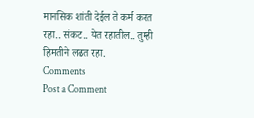मानसिक शांती देईल ते कर्म करत रहा.. संकट.. येत रहातील.. तुम्ही हिमतीने लढत रहा.
Comments
Post a Comment